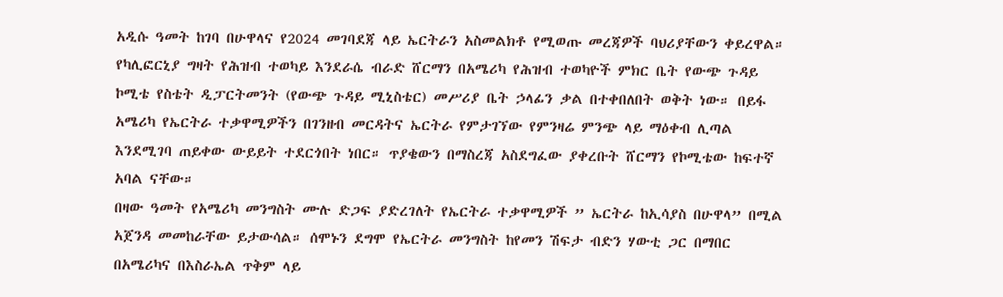አዲሱ ዓመት ከገባ በሁዋላና የ2024 መገባደጃ ላይ ኤርትራን አስመልክቶ የሚወጡ መረጃዎች ባህሪያቸውን ቀይረዋል። የካሊፎርኒያ ግዛት የሕዝብ ተወካይ እንደራሴ ብራድ ሸርማን በአሜሪካ የሕዝብ ተወካዮች ምክር ቤት የውጭ ጉዳይ ኮሚቴ የስቴት ዲፓርትመንት (የውጭ ጉዳይ ሚኒስቴር) መሥሪያ ቤት ኃላፊን ቃል በተቀበለበት ወቅት ነው። በይፋ አሜሪካ የኤርትራ ተቃዋሚዎችን በገንዘብ መርዳትና ኤርትራ የምታገኘው የምንዛሬ ምንጭ ላይ ማዕቀብ ሊጣል እንደሚገባ ጠይቀው ውይይት ተደርጎበት ነበር። ጥያቄውን በማስረጃ አስደግፈው ያቀረቡት ሸርማን የኮሚቴው ከፍተኛ አባል ናቸው።
በዛው ዓመት የአሜሪካ መንግስት ሙሉ ድጋፍ ያድረገለት የኤርትራ ተቃዋሚዎች ” ኤርትራ ከኢሳያስ በሁዋላ” በሚል አጀንዳ መመከራቸው ይታውሳል። ሰሞኑን ደግሞ የኤርትራ መንግስት ከየመን ሽፍታ ብድን ሃውቲ ጋር በማበር በአሜሪካና በእስራኤል ጥቅም ላይ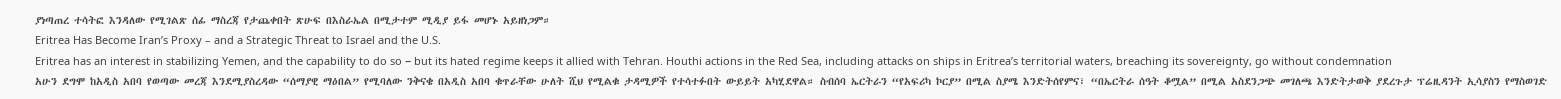ያነጣጠረ ተሳትፎ እንዳለው የሚገልጽ ሰፊ ማስረጃ የታጨቀበት ጽሁፍ በእስራኤል በሚታተም ሚዲያ ይፋ መሆኑ አይዘነጋም።
Eritrea Has Become Iran’s Proxy – and a Strategic Threat to Israel and the U.S.
Eritrea has an interest in stabilizing Yemen, and the capability to do so − but its hated regime keeps it allied with Tehran. Houthi actions in the Red Sea, including attacks on ships in Eritrea’s territorial waters, breaching its sovereignty, go without condemnation
አሁን ደግሞ ከአዲስ አበባ የወጣው መረጃ እንደሚያስረዳው “ሰማያዊ ማዕበል” የሚባለው ንቅናቄ በአዲስ አበባ ቁጥራቸው ሁለት ሺህ የሚልቁ ታዳሚዎች የተሳተፉበት ውይይት አካሂደዋል። ስብሰባ ኤርትራን “የአፍሪካ ኮርያ” በሚል ስያሜ እንድትሰየምና፣ “በኤርትራ ሰዓት ቆሟል” በሚል አስደንጋጭ መገለጫ እንድትታወቅ ያደረጉታ ፕሬዚዳንት ኢሳያስን የማስወገድ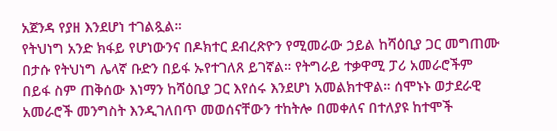አጀንዳ የያዘ እንደሆነ ተገልጿል።
የትህነግ አንድ ክፋይ የሆነውንና በዶክተር ደብረጽዮን የሚመራው ኃይል ከሻዕቢያ ጋር መግጠሙ በታሱ የትህነግ ሌላኛ ቡድን በይፋ ኡየተገለጸ ይገኛል። የትግራይ ተቃዋሚ ፓሪ አመራሮችም በይፋ ስም ጠቅሰው እነማን ከሻዕቢያ ጋር እየሰሩ እንደሆነ አመልክተዋል። ሰሞኑኑ ወታደራዊ አመራሮች መንግስት እንዲገለበጥ መወሰናቸውን ተከትሎ በመቀለና በተለያዩ ከተሞች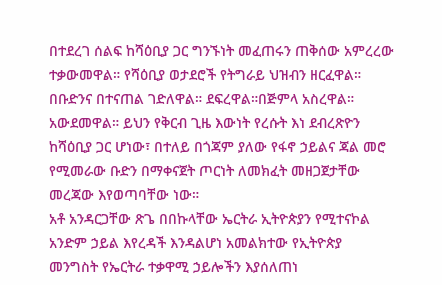በተደረገ ሰልፍ ከሻዕቢያ ጋር ግንኙነት መፈጠሩን ጠቅሰው አምረረው ተቃውመዋል። የሻዕቢያ ወታደሮች የትግራይ ህዝብን ዘርፈዋል። በቡድንና በተናጠል ገድለዋል። ደፍረዋል።በጅምላ አስረዋል። አውደመዋል። ይህን የቅርብ ጊዜ እውነት የረሱት እነ ደብረጽዮን ከሻዕቢያ ጋር ሆነው፣ በተለይ በጎጃም ያለው የፋኖ ኃይልና ጃል መሮ የሚመራው ቡድን በማቀናጀት ጦርነት ለመክፈት መዘጋጀታቸው መረጃው እየወጣባቸው ነው።
አቶ አንዳርጋቸው ጽጌ በበኩላቸው ኤርትራ ኢትዮጵያን የሚተናኮል አንድም ኃይል እየረዳች እንዳልሆነ አመልክተው የኢትዮጵያ መንግስት የኤርትራ ተቃዋሚ ኃይሎችን እያሰለጠነ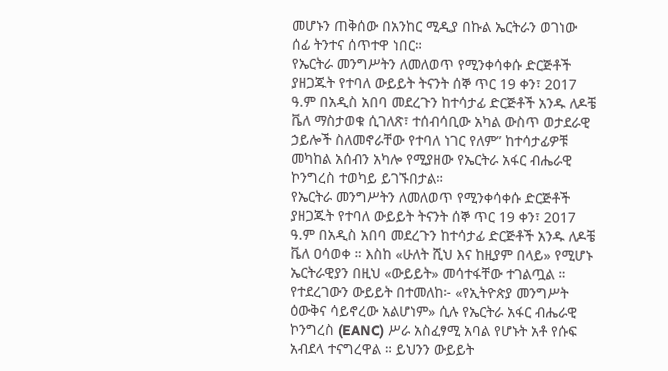መሆኑን ጠቅሰው በአንከር ሚዲያ በኩል ኤርትራን ወገነው ሰፊ ትንተና ሰጥተዋ ነበር።
የኤርትራ መንግሥትን ለመለወጥ የሚንቀሳቀሱ ድርጅቶች ያዘጋጁት የተባለ ውይይት ትናንት ሰኞ ጥር 19 ቀን፣ 2017 ዓ.ም በአዲስ አበባ መደረጉን ከተሳታፊ ድርጅቶች አንዱ ለዶቼ ቬለ ማስታወቁ ሲገለጽ፣ ተሰብሳቢው አካል ውስጥ ወታደራዊ ኃይሎች ስለመኖራቸው የተባለ ነገር የለም” ከተሳታፊዎቹ መካከል አሰብን አካሎ የሚያዘው የኤርትራ አፋር ብሔራዊ ኮንግረስ ተወካይ ይገኙበታል።
የኤርትራ መንግሥትን ለመለወጥ የሚንቀሳቀሱ ድርጅቶች ያዘጋጁት የተባለ ውይይት ትናንት ሰኞ ጥር 19 ቀን፣ 2017 ዓ.ም በአዲስ አበባ መደረጉን ከተሳታፊ ድርጅቶች አንዱ ለዶቼ ቬለ ዐሳወቀ ። እስከ «ሁለት ሺህ እና ከዚያም በላይ» የሚሆኑ ኤርትራዊያን በዚህ «ውይይት» መሳተፋቸው ተገልጧል ። የተደረገውን ውይይት በተመለከ፦ «የኢትዮጵያ መንግሥት ዕውቅና ሳይኖረው አልሆነም» ሲሉ የኤርትራ አፋር ብሔራዊ ኮንግረስ (EANC) ሥራ አስፈፃሚ አባል የሆኑት አቶ የሱፍ አብደላ ተናግረዋል ። ይህንን ውይይት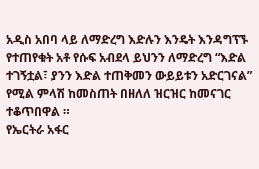አዲስ አበባ ላይ ለማድረግ እድሉን እንዴት እንዳግፕኙ የተጠየቁት አቶ የሱፍ አብደላ ይህንን ለማድረግ “እድል ተገኝቷል፣ ያንን እድል ተጠቅመን ውይይቱን አድርገናል” የሚል ምላሽ ከመስጠት በዘለለ ዝርዝር ከመናገር ተቆጥበዋል ።
የኤርትራ አፋር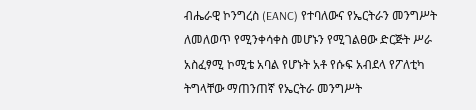ብሔራዊ ኮንግረስ (EANC) የተባለውና የኤርትራን መንግሥት ለመለወጥ የሚንቀሳቀስ መሆኑን የሚገልፀው ድርጅት ሥራ አስፈፃሚ ኮሚቴ አባል የሆኑት አቶ የሱፍ አብደላ የፖለቲካ ትግላቸው ማጠንጠኛ የኤርትራ መንግሥት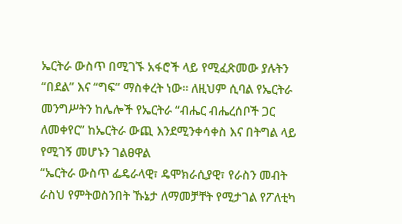ኤርትራ ውስጥ በሚገኙ አፋሮች ላይ የሚፈጽመው ያሉትን “በደል” እና “ግፍ” ማስቀረት ነው። ለዚህም ሲባል የኤርትራ መንግሥትን ከሌሎች የኤርትራ “ብሔር ብሔረሰቦች ጋር ለመቀየር” ከኤርትራ ውጪ እንደሚንቀሳቀስ እና በትግል ላይ የሚገኝ መሆኑን ገልፀዋል
“ኤርትራ ውስጥ ፌዴራላዊ፣ ዴሞክራሲያዊ፣ የራስን መብት ራስህ የምትወስንበት ኹኔታ ለማመቻቸት የሚታገል የፖለቲካ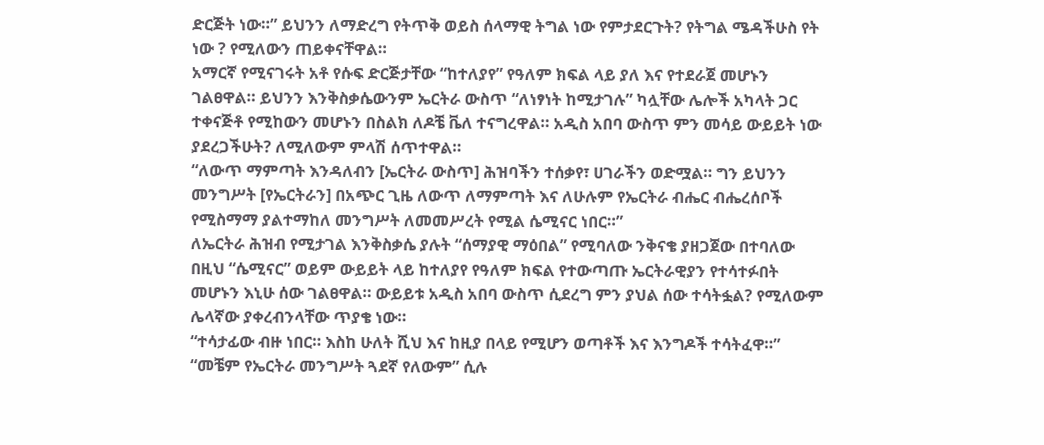ድርጅት ነው።” ይህንን ለማድረግ የትጥቅ ወይስ ሰላማዊ ትግል ነው የምታደርጉት? የትግል ሜዳችሁስ የት ነው ? የሚለውን ጠይቀናቸዋል።
አማርኛ የሚናገሩት አቶ የሱፍ ድርጅታቸው “ከተለያየ” የዓለም ክፍል ላይ ያለ እና የተደራጀ መሆኑን ገልፀዋል። ይህንን እንቅስቃሴውንም ኤርትራ ውስጥ “ለነፃነት ከሚታገሉ” ካሏቸው ሌሎች አካላት ጋር ተቀናጅቶ የሚከውን መሆኑን በስልክ ለዶቼ ቬለ ተናግረዋል። አዲስ አበባ ውስጥ ምን መሳይ ውይይት ነው ያደረጋችሁት? ለሚለውም ምላሽ ሰጥተዋል።
“ለውጥ ማምጣት እንዳለብን [ኤርትራ ውስጥ] ሕዝባችን ተሰቃየ፣ ሀገራችን ወድሟል። ግን ይህንን መንግሥት [የኤርትራን] በአጭር ጊዜ ለውጥ ለማምጣት እና ለሁሉም የኤርትራ ብሔር ብሔረሰቦች የሚስማማ ያልተማከለ መንግሥት ለመመሥረት የሚል ሴሚናር ነበር።”
ለኤርትራ ሕዝብ የሚታገል እንቅስቃሴ ያሉት “ሰማያዊ ማዕበል” የሚባለው ንቅናቄ ያዘጋጀው በተባለው በዚህ “ሴሚናር” ወይም ውይይት ላይ ከተለያየ የዓለም ክፍል የተውጣጡ ኤርትራዊያን የተሳተፉበት መሆኑን እኒሁ ሰው ገልፀዋል። ውይይቱ አዲስ አበባ ውስጥ ሲደረግ ምን ያህል ሰው ተሳትፏል? የሚለውም ሌላኛው ያቀረብንላቸው ጥያቄ ነው።
“ተሳታፊው ብዙ ነበር። እስከ ሁለት ሺህ እና ከዚያ በላይ የሚሆን ወጣቶች እና እንግዶች ተሳትፈዋ።”
“መቼም የኤርትራ መንግሥት ጓደኛ የለውም” ሲሉ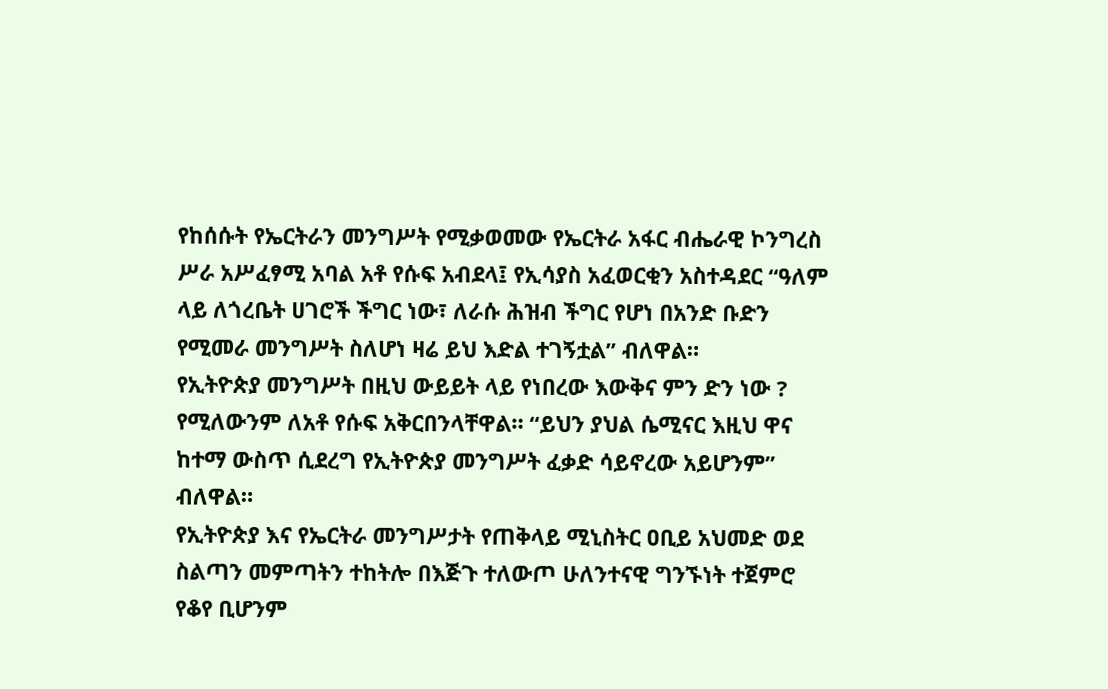የከሰሱት የኤርትራን መንግሥት የሚቃወመው የኤርትራ አፋር ብሔራዊ ኮንግረስ ሥራ አሥፈፃሚ አባል አቶ የሱፍ አብደላ፤ የኢሳያስ አፈወርቂን አስተዳደር “ዓለም ላይ ለጎረቤት ሀገሮች ችግር ነው፣ ለራሱ ሕዝብ ችግር የሆነ በአንድ ቡድን የሚመራ መንግሥት ስለሆነ ዛሬ ይህ እድል ተገኝቷል” ብለዋል።
የኢትዮጵያ መንግሥት በዚህ ውይይት ላይ የነበረው እውቅና ምን ድን ነው ? የሚለውንም ለአቶ የሱፍ አቅርበንላቸዋል። “ይህን ያህል ሴሚናር እዚህ ዋና ከተማ ውስጥ ሲደረግ የኢትዮጵያ መንግሥት ፈቃድ ሳይኖረው አይሆንም” ብለዋል።
የኢትዮጵያ እና የኤርትራ መንግሥታት የጠቅላይ ሚኒስትር ዐቢይ አህመድ ወደ ስልጣን መምጣትን ተከትሎ በእጅጉ ተለውጦ ሁለንተናዊ ግንኙነት ተጀምሮ የቆየ ቢሆንም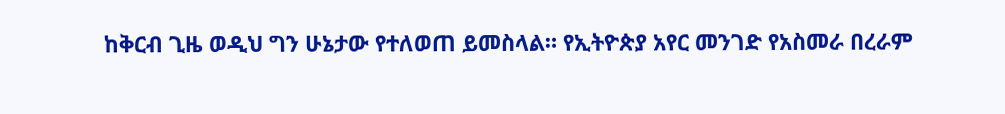ከቅርብ ጊዜ ወዲህ ግን ሁኔታው የተለወጠ ይመስላል። የኢትዮጵያ አየር መንገድ የአስመራ በረራም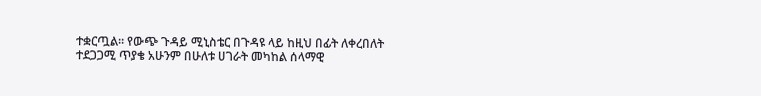ተቋርጧል። የውጭ ጉዳይ ሚኒስቴር በጉዳዩ ላይ ከዚህ በፊት ለቀረበለት ተደጋጋሚ ጥያቄ አሁንም በሁለቱ ሀገራት መካከል ሰላማዊ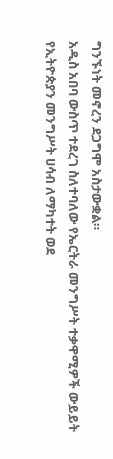ግንኙነት መኖረን ደጋግሞ አስታውቋል።
አዲስ አበባ ውስጥ ተደረገ ስለተባለው የኤርትራ መንግሥት ተቃዋሚዎች ውይይት የኢትዮጵያን መንግሥት ሀሳብ ለማካተት ወደ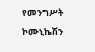የመንግሥት ኮሙኒኬሽን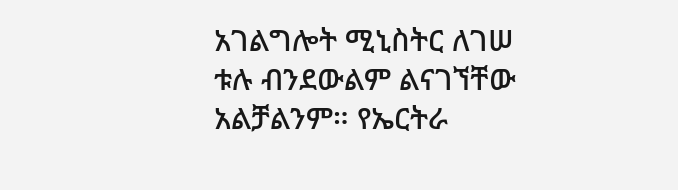አገልግሎት ሚኒስትር ለገሠ ቱሉ ብንደውልም ልናገኘቸው አልቻልንም። የኤርትራ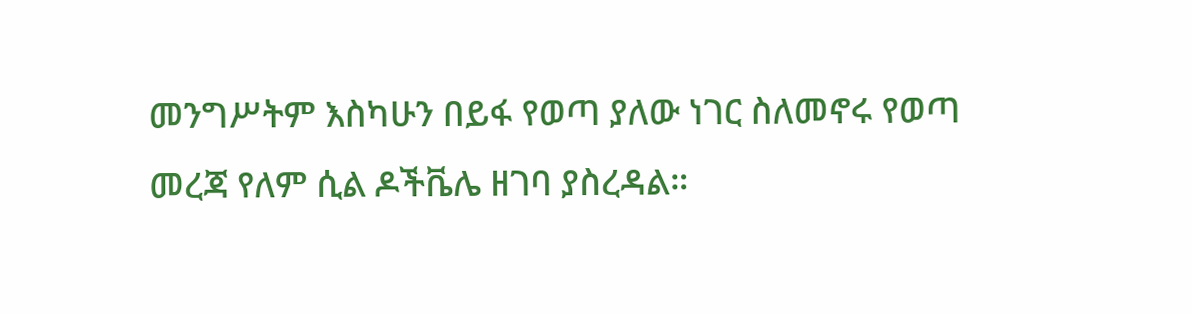መንግሥትም እስካሁን በይፋ የወጣ ያለው ነገር ስለመኖሩ የወጣ መረጃ የለም ሲል ዶችቬሌ ዘገባ ያስረዳል።